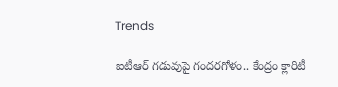Trends

ఐటీఆర్ గడువుపై గందరగోళం.. కేంద్రం క్లారిటీ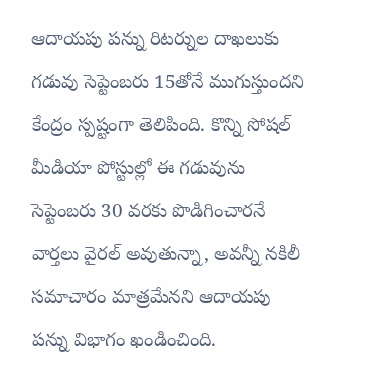ఆదాయపు పన్ను రిటర్నుల దాఖలుకు గడువు సెప్టెంబరు 15తోనే ముగుస్తుందని కేంద్రం స్పష్టంగా తెలిపింది. కొన్ని సోషల్ మీడియా పోస్టుల్లో ఈ గడువును సెప్టెంబరు 30 వరకు పొడిగించారనే వార్తలు వైరల్ అవుతున్నా, అవన్నీ నకిలీ సమాచారం మాత్రమేనని ఆదాయపు పన్ను విభాగం ఖండించింది.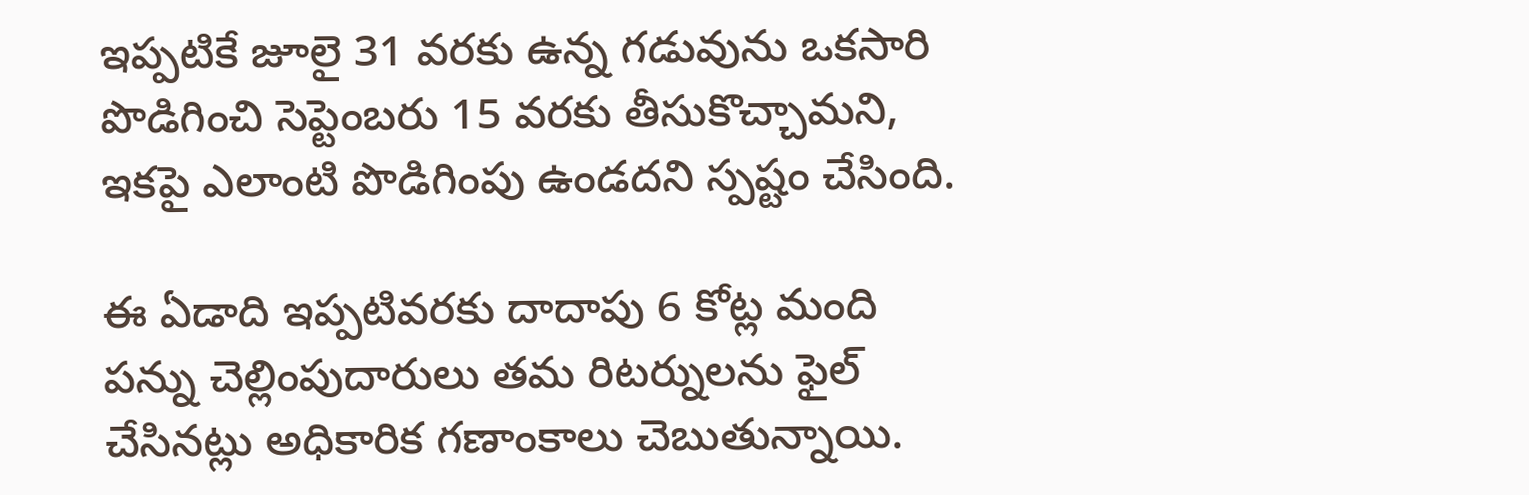ఇప్పటికే జూలై 31 వరకు ఉన్న గడువును ఒకసారి పొడిగించి సెప్టెంబరు 15 వరకు తీసుకొచ్చామని, ఇకపై ఎలాంటి పొడిగింపు ఉండదని స్పష్టం చేసింది.

ఈ ఏడాది ఇప్పటివరకు దాదాపు 6 కోట్ల మంది పన్ను చెల్లింపుదారులు తమ రిటర్నులను ఫైల్ చేసినట్లు అధికారిక గణాంకాలు చెబుతున్నాయి.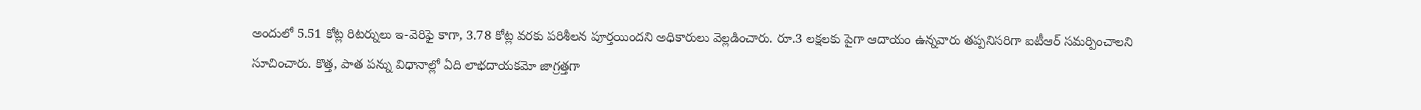అందులో 5.51 కోట్ల రిటర్నులు ఇ-వెరిఫై కాగా, 3.78 కోట్ల వరకు పరిశీలన పూర్తయిందని అధికారులు వెల్లడించారు. రూ.3 లక్షలకు పైగా ఆదాయం ఉన్నవారు తప్పనిసరిగా ఐటీఆర్ సమర్పించాలని సూచించారు. కొత్త, పాత పన్ను విధానాల్లో ఏది లాభదాయకమో జాగ్రత్తగా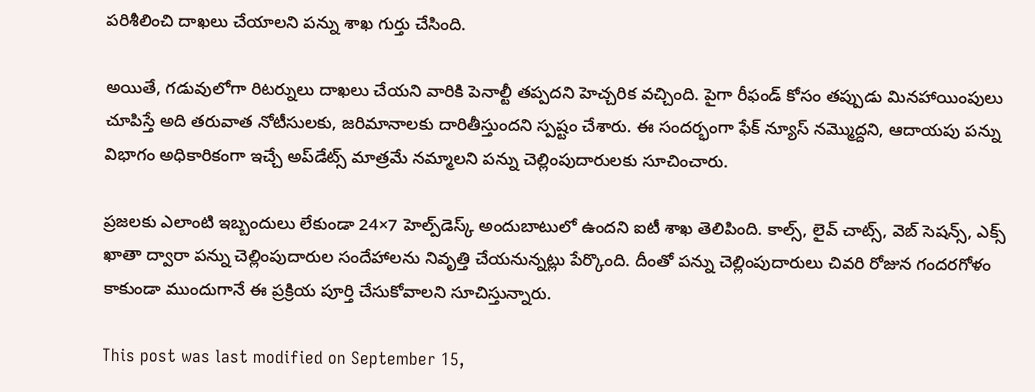పరిశీలించి దాఖలు చేయాలని పన్ను శాఖ గుర్తు చేసింది.

అయితే, గడువులోగా రిటర్నులు దాఖలు చేయని వారికి పెనాల్టీ తప్పదని హెచ్చరిక వచ్చింది. పైగా రీఫండ్ కోసం తప్పుడు మినహాయింపులు చూపిస్తే అది తరువాత నోటీసులకు, జరిమానాలకు దారితీస్తుందని స్పష్టం చేశారు. ఈ సందర్భంగా ఫేక్ న్యూస్‌ నమ్మొద్దని, ఆదాయపు పన్ను విభాగం అధికారికంగా ఇచ్చే అప్‌డేట్స్ మాత్రమే నమ్మాలని పన్ను చెల్లింపుదారులకు సూచించారు.

ప్రజలకు ఎలాంటి ఇబ్బందులు లేకుండా 24×7 హెల్ప్‌డెస్క్‌ అందుబాటులో ఉందని ఐటీ శాఖ తెలిపింది. కాల్స్‌, లైవ్ చాట్స్‌, వెబ్‌ సెషన్స్‌, ఎక్స్ ఖాతా ద్వారా పన్ను చెల్లింపుదారుల సందేహాలను నివృత్తి చేయనున్నట్లు పేర్కొంది. దీంతో పన్ను చెల్లింపుదారులు చివరి రోజున గందరగోళం కాకుండా ముందుగానే ఈ ప్రక్రియ పూర్తి చేసుకోవాలని సూచిస్తున్నారు.

This post was last modified on September 15,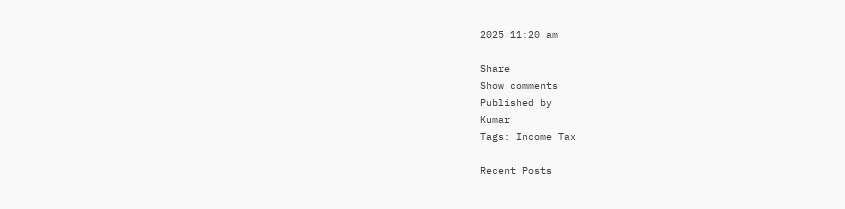2025 11:20 am

Share
Show comments
Published by
Kumar
Tags: Income Tax

Recent Posts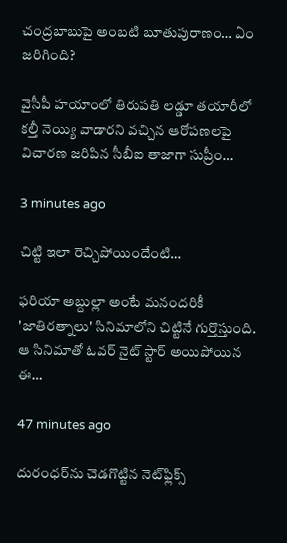చంద్రబాబుపై అంబటి బూతుపురాణం… ఏం జరిగింది?

వైసీపీ హయాంలో తిరుపతి లడ్డూ తయారీలో కల్తీ నెయ్యి వాడారని వచ్చిన ఆరోపణలపై విచారణ జరిపిన సీబీఐ తాజాగా సుప్రీం…

3 minutes ago

చిట్టి ఇలా రెచ్చిపోయిందేంటి…

ఫరియా అబ్దుల్లా అంటే మనందరికీ 'జాతిరత్నాలు' సినిమాలోని చిట్టినే గుర్తొస్తుంది. ఆ సినిమాతో ఓవర్ నైట్ స్టార్ అయిపోయిన ఈ…

47 minutes ago

దురంధర్‌ను చెడగొట్టిన నెట్‌ఫ్లిక్స్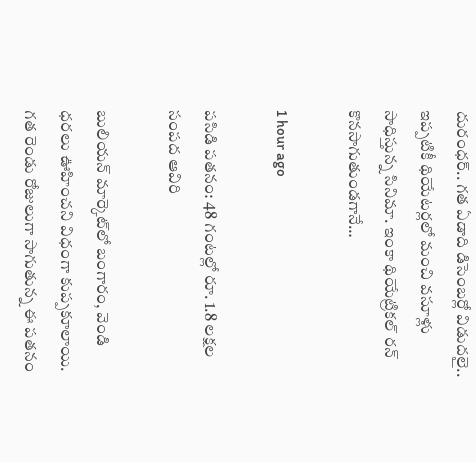దురంధర్.. గత ఏడాది డిసెంబర్లో విడుదలై.. ఇప్పటికీ థియేటర్లలో మంచి వసూళ్లు సాధిస్తున్న సినిమా. ఇంకా థియేట్రికల్ రన్ కొనసాగుతుండగానే…

1 hour ago

పసిడి పతనం: 48 గంటల్లో రూ. 1.8 లక్షల సంపద ఆవిరి

బులియన్ మార్కెట్‌లో బంగారం, వెండి ధరలు ఊహించని విధంగా కుప్పకూలాయి. గత రెండు రోజులుగా సాగుతున్న ఈ పతనం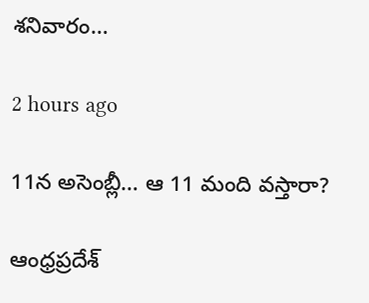శనివారం…

2 hours ago

11న అసెంబ్లీ… ఆ 11 మంది వస్తారా?

ఆంధ్రప్రదేశ్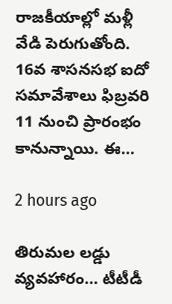రాజకీయాల్లో మళ్లీ వేడి పెరుగుతోంది. 16వ శాసనసభ ఐదో సమావేశాలు ఫిబ్రవరి 11 నుంచి ప్రారంభం కానున్నాయి. ఈ…

2 hours ago

తిరుమల లడ్డు వ్యవహారం… టీటీడీ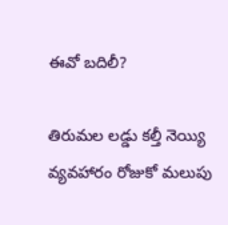ఈవో బదిలీ?

తిరుమల లడ్డు కల్తీ నెయ్యి వ్యవహారం రోజుకో మలుపు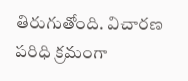తిరుగుతోంది. విచారణ పరిధి క్రమంగా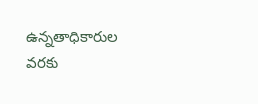ఉన్నతాధికారుల వరకు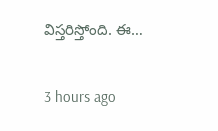విస్తరిస్తోంది. ఈ…

3 hours ago